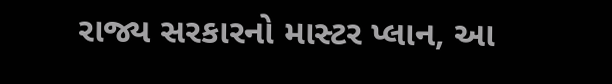રાજ્ય સરકારનો માસ્ટર પ્લાન, આ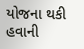યોજના થકી હવાની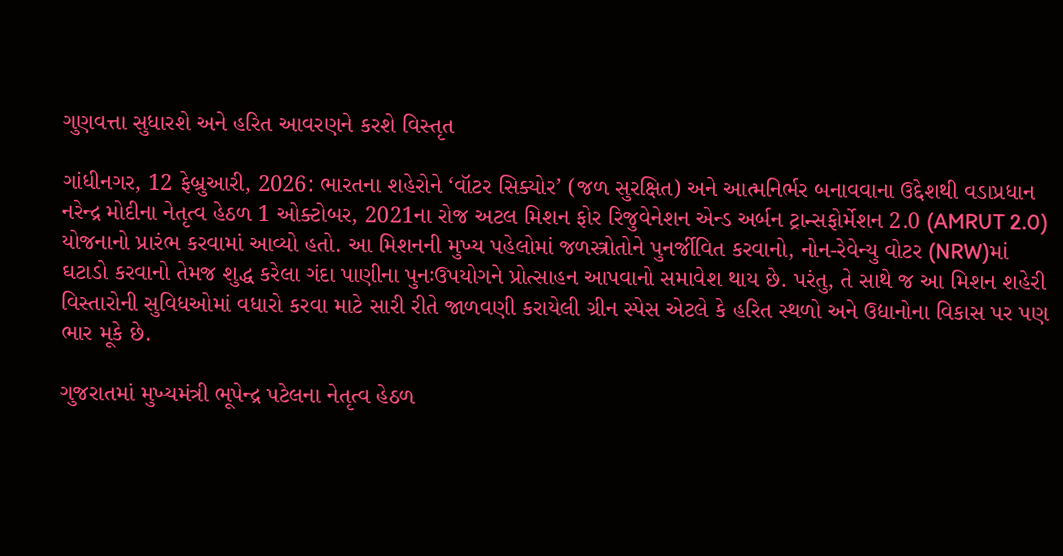ગુણવત્તા સુધારશે અને હરિત આવરણને કરશે વિસ્તૃત

ગાંધીનગર, 12 ફેબ્રુઆરી, 2026: ભારતના શહેરોને ‘વૉટર સિક્યોર’ (જળ સુરક્ષિત) અને આત્મનિર્ભર બનાવવાના ઉદ્દેશથી વડાપ્રધાન નરેન્દ્ર મોદીના નેતૃત્વ હેઠળ 1 ઓક્ટોબર, 2021ના રોજ અટલ મિશન ફોર રિજુવેનેશન એન્ડ અર્બન ટ્રાન્સફોર્મેશન 2.0 (AMRUT 2.0) યોજનાનો પ્રારંભ કરવામાં આવ્યો હતો. આ મિશનની મુખ્ય પહેલોમાં જળસ્ત્રોતોને પુનર્જીવિત કરવાનો, નોન-રેવેન્યુ વોટર (NRW)માં ઘટાડો કરવાનો તેમજ શુદ્ધ કરેલા ગંદા પાણીના પુનઃઉપયોગને પ્રોત્સાહન આપવાનો સમાવેશ થાય છે. પરંતુ, તે સાથે જ આ મિશન શહેરી વિસ્તારોની સુવિધઓમાં વધારો કરવા માટે સારી રીતે જાળવણી કરાયેલી ગ્રીન સ્પેસ એટલે કે હરિત સ્થળો અને ઉદ્યાનોના વિકાસ પર પણ ભાર મૂકે છે.

ગુજરાતમાં મુખ્યમંત્રી ભૂપેન્દ્ર પટેલના નેતૃત્વ હેઠળ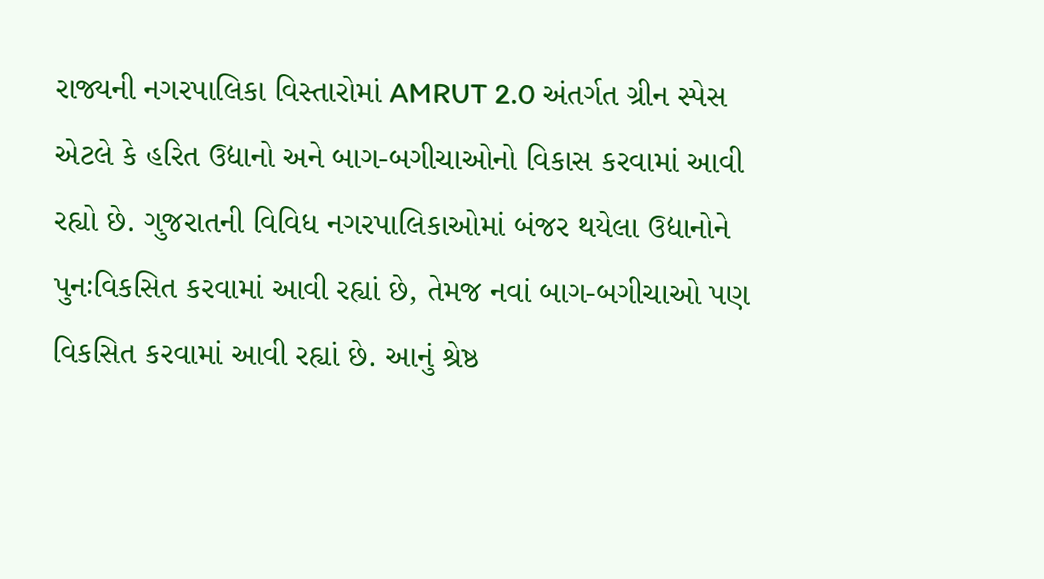રાજ્યની નગરપાલિકા વિસ્તારોમાં AMRUT 2.0 અંતર્ગત ગ્રીન સ્પેસ એટલે કે હરિત ઉદ્યાનો અને બાગ-બગીચાઓનો વિકાસ કરવામાં આવી રહ્યો છે. ગુજરાતની વિવિધ નગરપાલિકાઓમાં બંજર થયેલા ઉદ્યાનોને પુનઃવિકસિત કરવામાં આવી રહ્યાં છે, તેમજ નવાં બાગ-બગીચાઓ પણ વિકસિત કરવામાં આવી રહ્યાં છે. આનું શ્રેષ્ઠ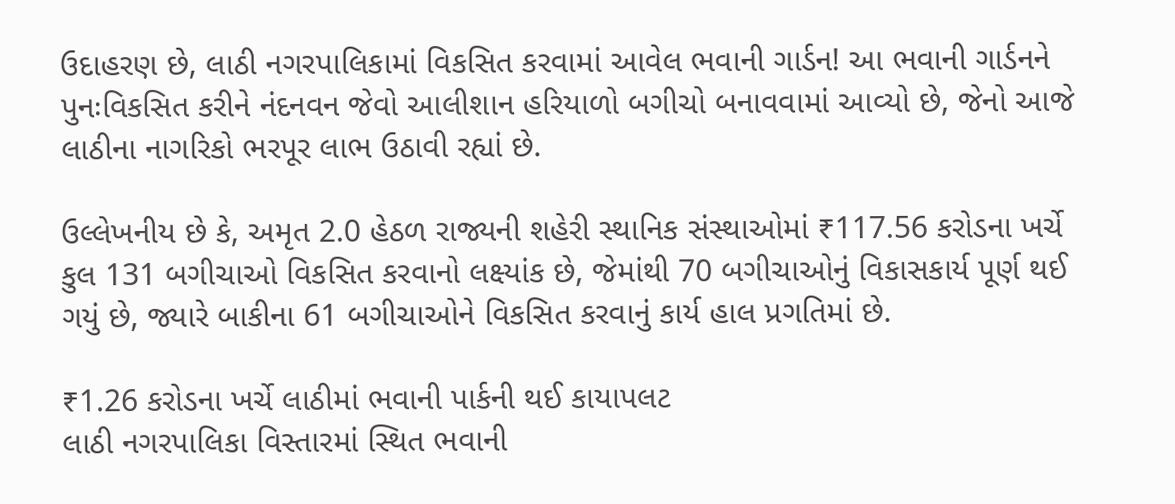ઉદાહરણ છે, લાઠી નગરપાલિકામાં વિકસિત કરવામાં આવેલ ભવાની ગાર્ડન! આ ભવાની ગાર્ડનને પુનઃવિકસિત કરીને નંદનવન જેવો આલીશાન હરિયાળો બગીચો બનાવવામાં આવ્યો છે, જેનો આજે લાઠીના નાગરિકો ભરપૂર લાભ ઉઠાવી રહ્યાં છે.

ઉલ્લેખનીય છે કે, અમૃત 2.0 હેઠળ રાજ્યની શહેરી સ્થાનિક સંસ્થાઓમાં ₹117.56 કરોડના ખર્ચે કુલ 131 બગીચાઓ વિકસિત કરવાનો લક્ષ્યાંક છે, જેમાંથી 70 બગીચાઓનું વિકાસકાર્ય પૂર્ણ થઈ ગયું છે, જ્યારે બાકીના 61 બગીચાઓને વિકસિત કરવાનું કાર્ય હાલ પ્રગતિમાં છે.

₹1.26 કરોડના ખર્ચે લાઠીમાં ભવાની પાર્કની થઈ કાયાપલટ
લાઠી નગરપાલિકા વિસ્તારમાં સ્થિત ભવાની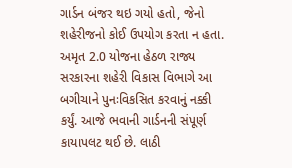ગાર્ડન બંજર થઇ ગયો હતો, જેનો શહેરીજનો કોઈ ઉપયોગ કરતા ન હતા. અમૃત 2.0 યોજના હેઠળ રાજ્ય સરકારના શહેરી વિકાસ વિભાગે આ બગીચાને પુનઃવિકસિત કરવાનું નક્કી કર્યું. આજે ભવાની ગાર્ડનની સંપૂર્ણ કાયાપલટ થઈ છે. લાઠી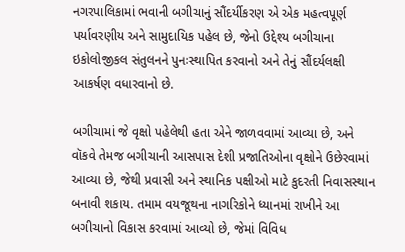નગરપાલિકામાં ભવાની બગીચાનું સૌંદર્યીકરણ એ એક મહત્વપૂર્ણ પર્યાવરણીય અને સામુદાયિક પહેલ છે, જેનો ઉદ્દેશ્ય બગીચાના ઇકોલોજીકલ સંતુલનને પુનઃસ્થાપિત કરવાનો અને તેનું સૌંદર્યલક્ષી આકર્ષણ વધારવાનો છે.

બગીચામાં જે વૃક્ષો પહેલેથી હતા એને જાળવવામાં આવ્યા છે, અને વૉકવે તેમજ બગીચાની આસપાસ દેશી પ્રજાતિઓના વૃક્ષોને ઉછેરવામાં આવ્યા છે, જેથી પ્રવાસી અને સ્થાનિક પક્ષીઓ માટે કુદરતી નિવાસસ્થાન બનાવી શકાય. તમામ વયજૂથના નાગરિકોને ધ્યાનમાં રાખીને આ બગીચાનો વિકાસ કરવામાં આવ્યો છે, જેમાં વિવિધ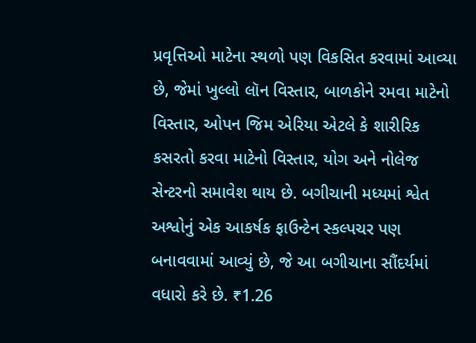પ્રવૃત્તિઓ માટેના સ્થળો પણ વિકસિત કરવામાં આવ્યા છે, જેમાં ખુલ્લો લૉન વિસ્તાર, બાળકોને રમવા માટેનો વિસ્તાર, ઓપન જિમ એરિયા એટલે કે શારીરિક કસરતો કરવા માટેનો વિસ્તાર, યોગ અને નોલેજ સેન્ટરનો સમાવેશ થાય છે. બગીચાની મધ્યમાં શ્વેત અશ્વોનું એક આકર્ષક ફાઉન્ટેન સ્કલ્પચર પણ બનાવવામાં આવ્યું છે, જે આ બગીચાના સૌંદર્યમાં વધારો કરે છે. ₹1.26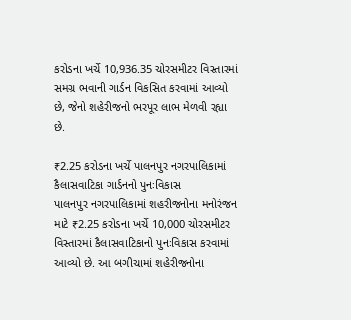કરોડના ખર્ચે 10,936.35 ચોરસમીટર વિસ્તારમાં સમગ્ર ભવાની ગાર્ડન વિકસિત કરવામાં આવ્યો છે, જેનો શહેરીજનો ભરપૂર લાભ મેળવી રહ્યા છે.

₹2.25 કરોડના ખર્ચે પાલનપુર નગરપાલિકામાં કૈલાસવાટિકા ગાર્ડનનો પુનઃવિકાસ
પાલનપુર નગરપાલિકામાં શહરીજનોના મનોરંજન માટે ₹2.25 કરોડના ખર્ચે 10,000 ચોરસમીટર વિસ્તારમાં કૈલાસવાટિકાનો પુનઃવિકાસ કરવામાં આવ્યો છે. આ બગીચામાં શહેરીજનોના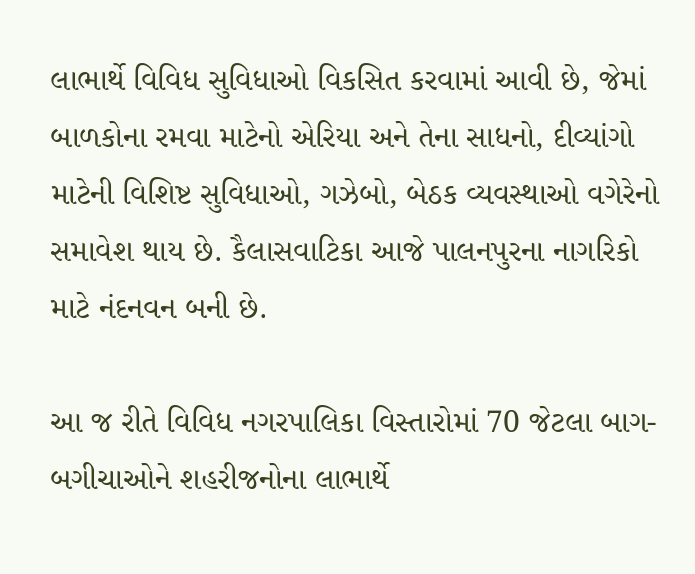લાભાર્થે વિવિધ સુવિધાઓ વિકસિત કરવામાં આવી છે, જેમાં બાળકોના રમવા માટેનો એરિયા અને તેના સાધનો, દીવ્યાંગો માટેની વિશિષ્ટ સુવિધાઓ, ગઝેબો, બેઠક વ્યવસ્થાઓ વગેરેનો સમાવેશ થાય છે. કૈલાસવાટિકા આજે પાલનપુરના નાગરિકો માટે નંદનવન બની છે.

આ જ રીતે વિવિધ નગરપાલિકા વિસ્તારોમાં 70 જેટલા બાગ-બગીચાઓને શહરીજનોના લાભાર્થે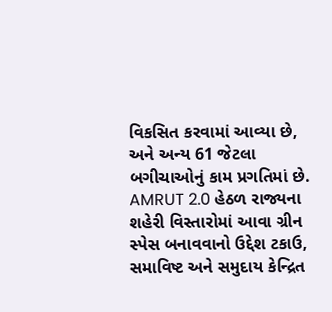વિકસિત કરવામાં આવ્યા છે, અને અન્ય 61 જેટલા બગીચાઓનું કામ પ્રગતિમાં છે. AMRUT 2.0 હેઠળ રાજ્યના શહેરી વિસ્તારોમાં આવા ગ્રીન સ્પેસ બનાવવાનો ઉદ્દેશ ટકાઉ, સમાવિષ્ટ અને સમુદાય કેન્દ્રિત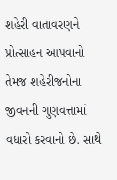શહેરી વાતાવરણને પ્રોત્સાહન આપવાનો તેમજ શહેરીજનોના જીવનની ગુણવત્તામાં વધારો કરવાનો છે. સાથે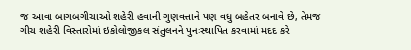જ આવા બાગબગીચાઓ શહેરી હવાની ગુણવત્તાને પણ વધુ બહેતર બનાવે છે, તેમજ ગીચ શહેરી વિસ્તારોમાં ઇકોલોજીકલ સંતુલનને પુનઃસ્થાપિત કરવામાં મદદ કરે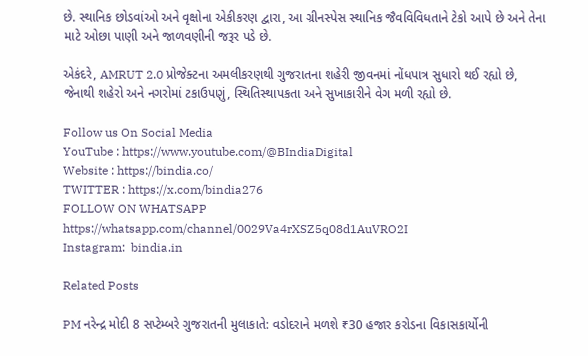છે. સ્થાનિક છોડવાંઓ અને વૃક્ષોના એકીકરણ દ્વારા, આ ગ્રીનસ્પેસ સ્થાનિક જૈવવિવિધતાને ટેકો આપે છે અને તેના માટે ઓછા પાણી અને જાળવણીની જરૂર પડે છે.

એકંદરે, AMRUT 2.0 પ્રોજેક્ટના અમલીકરણથી ગુજરાતના શહેરી જીવનમાં નોંધપાત્ર સુધારો થઈ રહ્યો છે, જેનાથી શહેરો અને નગરોમાં ટકાઉપણું, સ્થિતિસ્થાપકતા અને સુખાકારીને વેગ મળી રહ્યો છે.

Follow us On Social Media
YouTube : https://www.youtube.com/@BIndiaDigital
Website : https://bindia.co/
TWITTER : https://x.com/bindia276
FOLLOW ON WHATSAPP  https://whatsapp.com/channel/0029Va4rXSZ5q08d1AuVRO2I
Instagram:  bindia.in

Related Posts

PM નરેન્દ્ર મોદી 8 સપ્ટેમ્બરે ગુજરાતની મુલાકાતે: વડોદરાને મળશે ₹30 હજાર કરોડના વિકાસકાર્યોની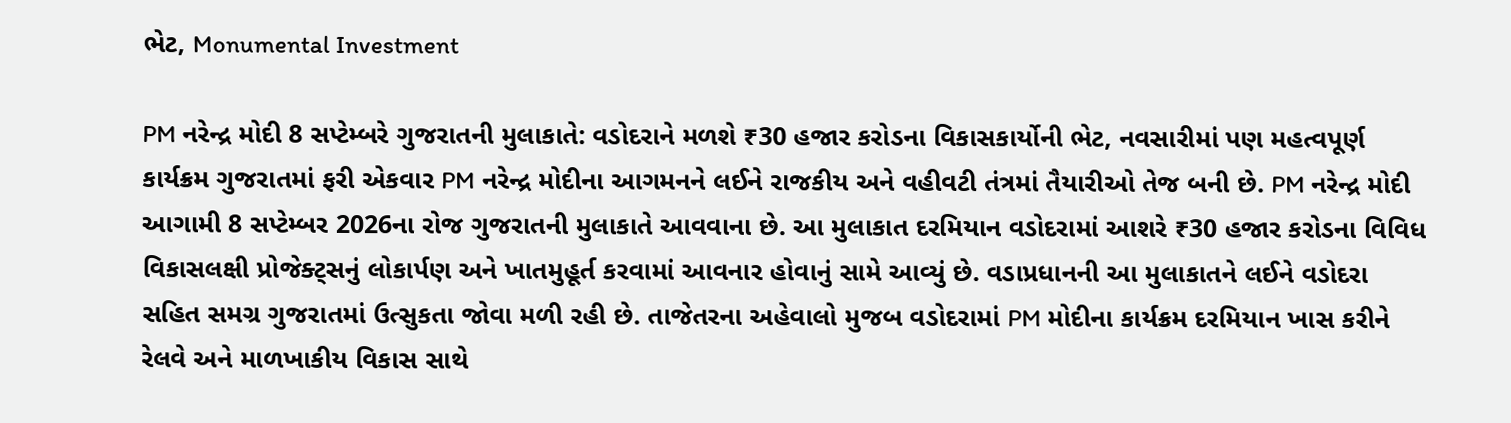ભેટ, Monumental Investment

PM નરેન્દ્ર મોદી 8 સપ્ટેમ્બરે ગુજરાતની મુલાકાતે: વડોદરાને મળશે ₹30 હજાર કરોડના વિકાસકાર્યોની ભેટ, નવસારીમાં પણ મહત્વપૂર્ણ કાર્યક્રમ ગુજરાતમાં ફરી એકવાર PM નરેન્દ્ર મોદીના આગમનને લઈને રાજકીય અને વહીવટી તંત્રમાં તૈયારીઓ તેજ બની છે. PM નરેન્દ્ર મોદી આગામી 8 સપ્ટેમ્બર 2026ના રોજ ગુજરાતની મુલાકાતે આવવાના છે. આ મુલાકાત દરમિયાન વડોદરામાં આશરે ₹30 હજાર કરોડના વિવિધ વિકાસલક્ષી પ્રોજેક્ટ્સનું લોકાર્પણ અને ખાતમુહૂર્ત કરવામાં આવનાર હોવાનું સામે આવ્યું છે. વડાપ્રધાનની આ મુલાકાતને લઈને વડોદરા સહિત સમગ્ર ગુજરાતમાં ઉત્સુકતા જોવા મળી રહી છે. તાજેતરના અહેવાલો મુજબ વડોદરામાં PM મોદીના કાર્યક્રમ દરમિયાન ખાસ કરીને રેલવે અને માળખાકીય વિકાસ સાથે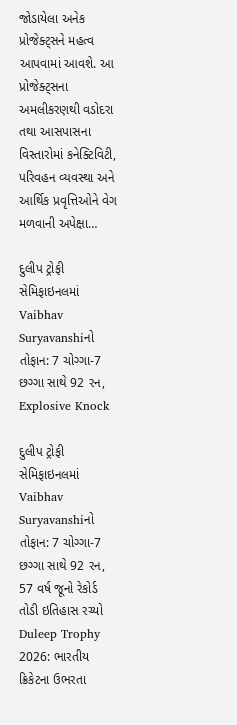જોડાયેલા અનેક પ્રોજેક્ટ્સને મહત્વ આપવામાં આવશે. આ પ્રોજેક્ટ્સના અમલીકરણથી વડોદરા તથા આસપાસના વિસ્તારોમાં કનેક્ટિવિટી, પરિવહન વ્યવસ્થા અને આર્થિક પ્રવૃત્તિઓને વેગ મળવાની અપેક્ષા…

દુલીપ ટ્રોફી સેમિફાઇનલમાં Vaibhav Suryavanshiનો તોફાન: 7 ચોગ્ગા-7 છગ્ગા સાથે 92 રન, Explosive Knock

દુલીપ ટ્રોફી સેમિફાઇનલમાં Vaibhav Suryavanshiનો તોફાન: 7 ચોગ્ગા-7 છગ્ગા સાથે 92 રન, 57 વર્ષ જૂનો રેકોર્ડ તોડી ઇતિહાસ રચ્યો Duleep Trophy 2026: ભારતીય ક્રિકેટના ઉભરતા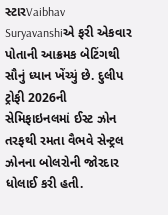સ્ટારVaibhav Suryavanshiએ ફરી એકવાર પોતાની આક્રમક બેટિંગથી સૌનું ધ્યાન ખેંચ્યું છે. દુલીપ ટ્રોફી 2026ની સેમિફાઇનલમાં ઈસ્ટ ઝોન તરફથી રમતા વૈભવે સેન્ટ્રલ ઝોનના બોલરોની જોરદાર ધોલાઈ કરી હતી.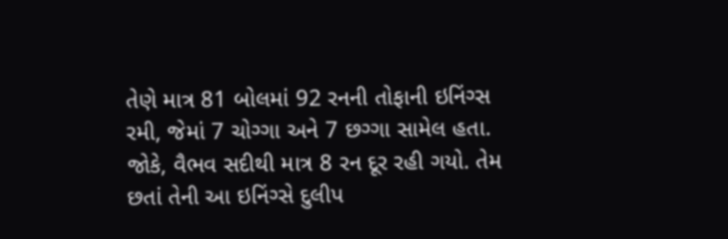તેણે માત્ર 81 બોલમાં 92 રનની તોફાની ઇનિંગ્સ રમી, જેમાં 7 ચોગ્ગા અને 7 છગ્ગા સામેલ હતા. જોકે, વૈભવ સદીથી માત્ર 8 રન દૂર રહી ગયો. તેમ છતાં તેની આ ઇનિંગ્સે દુલીપ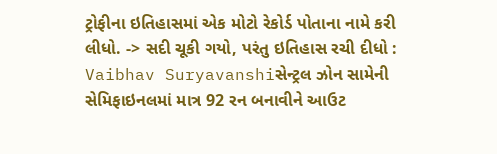ટ્રોફીના ઇતિહાસમાં એક મોટો રેકોર્ડ પોતાના નામે કરી લીધો. -> સદી ચૂકી ગયો, પરંતુ ઇતિહાસ રચી દીધો : Vaibhav Suryavanshiસેન્ટ્રલ ઝોન સામેની સેમિફાઇનલમાં માત્ર 92 રન બનાવીને આઉટ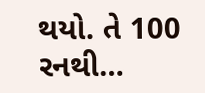થયો. તે 100 રનથી…